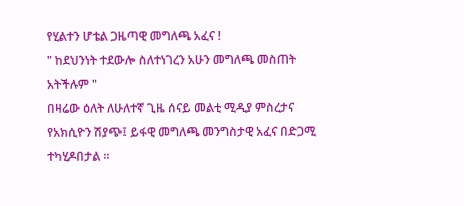የሂልተን ሆቴል ጋዜጣዊ መግለጫ አፈና !
" ከደህንነት ተደውሎ ስለተነገረን አሁን መግለጫ መስጠት አትችሉም "
በዛሬው ዕለት ለሁለተኛ ጊዜ ሰናይ መልቲ ሚዲያ ምስረታና የአክሲዮን ሽያጭ፤ ይፋዊ መግለጫ መንግስታዊ አፈና በድጋሚ ተካሂዶበታል ።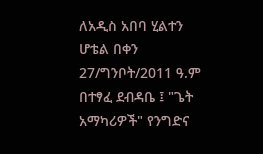ለአዲስ አበባ ሂልተን ሆቴል በቀን 27/ግንቦት/2011 ዓ.ም በተፃፈ ደብዳቤ ፤ "ጌት አማካሪዎች" የንግድና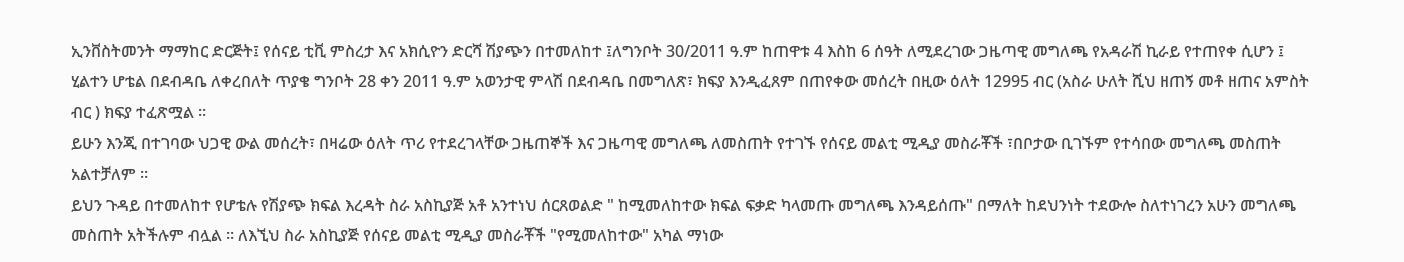ኢንቨስትመንት ማማከር ድርጅት፤ የሰናይ ቲቪ ምስረታ እና አክሲዮን ድርሻ ሽያጭን በተመለከተ ፤ለግንቦት 30/2011 ዓ.ም ከጠዋቱ 4 እስከ 6 ሰዓት ለሚደረገው ጋዜጣዊ መግለጫ የአዳራሽ ኪራይ የተጠየቀ ሲሆን ፤
ሂልተን ሆቴል በደብዳቤ ለቀረበለት ጥያቄ ግንቦት 28 ቀን 2011 ዓ.ም አወንታዊ ምላሽ በደብዳቤ በመግለጽ፣ ክፍያ እንዲፈጸም በጠየቀው መሰረት በዚው ዕለት 12995 ብር (አስራ ሁለት ሺህ ዘጠኝ መቶ ዘጠና አምስት ብር ) ክፍያ ተፈጽሟል ።
ይሁን እንጂ በተገባው ህጋዊ ውል መሰረት፣ በዛሬው ዕለት ጥሪ የተደረገላቸው ጋዜጠኞች እና ጋዜጣዊ መግለጫ ለመስጠት የተገኙ የሰናይ መልቲ ሚዲያ መስራቾች ፣በቦታው ቢገኙም የተሳበው መግለጫ መስጠት አልተቻለም ።
ይህን ጉዳይ በተመለከተ የሆቴሉ የሽያጭ ክፍል እረዳት ስራ አስኪያጅ አቶ አንተነህ ሰርጸወልድ " ከሚመለከተው ክፍል ፍቃድ ካላመጡ መግለጫ እንዳይሰጡ" በማለት ከደህንነት ተደውሎ ስለተነገረን አሁን መግለጫ መስጠት አትችሉም ብሏል ። ለእኚህ ስራ አስኪያጅ የሰናይ መልቲ ሚዲያ መስራቾች "የሚመለከተው" አካል ማነው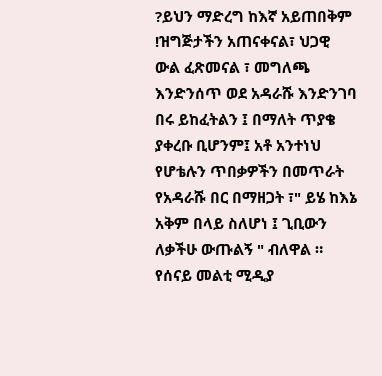?ይህን ማድረግ ከእኛ አይጠበቅም !ዝግጅታችን አጠናቀናል፣ ህጋዊ ውል ፈጽመናል ፣ መግለጫ እንድንሰጥ ወደ አዳራሹ እንድንገባ በሩ ይከፈትልን ፤ በማለት ጥያቄ ያቀረቡ ቢሆንም፤ አቶ አንተነህ የሆቴሉን ጥበቃዎችን በመጥራት የአዳራሹ በር በማዘጋት ፣" ይሄ ከእኔ አቅም በላይ ስለሆነ ፤ ጊቢውን ለቃችሁ ውጡልኝ " ብለዋል ።
የሰናይ መልቲ ሚዲያ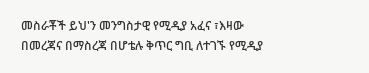መስራቾች ይህ'ን መንግስታዊ የሚዲያ አፈና ፣እዛው በመረጃና በማስረጃ በሆቴሉ ቅጥር ግቢ ለተገኙ የሚዲያ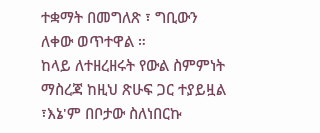ተቋማት በመግለጽ ፣ ግቢውን ለቀው ወጥተዋል ።
ከላይ ለተዘረዘሩት የውል ስምምነት ማስረጃ ከዚህ ጽሁፍ ጋር ተያይዟል ፣እኔ'ም በቦታው ስለነበርኩ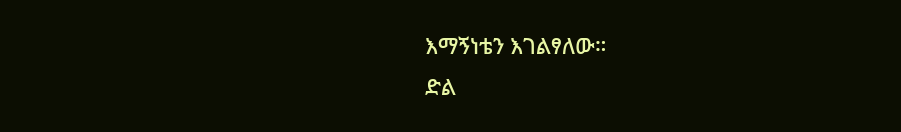እማኝነቴን እገልፃለው።
ድል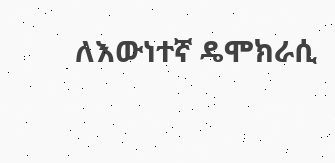ለእውነተኛ ዴሞክራሲ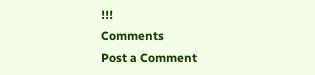!!!
Comments
Post a Comment